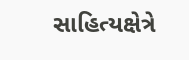સાહિત્યક્ષેત્રે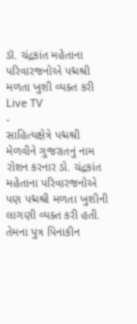ડૉ. ચંદ્રકાંત મહેતાના પરિવારજનોએ પદ્મશ્રી મળતા ખુશી વ્યક્ત કરી
Live TV
-
સાહિત્યક્ષેત્રે પદ્મશ્રી મેળવીને ગુજરાતનું નામ રોશન કરનાર ડો. ચંદ્રકાંત મહેતાના પરિવારજનોએ પણ પદ્મશ્રી મળતા ખુશીની લાગણી વ્યક્ત કરી હતી. તેમના પુત્ર પિનાકીન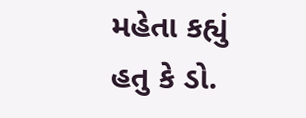મહેતા કહ્યું હતુ કે ડો.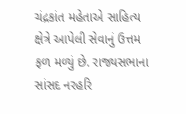ચંદ્રકાંત મહેતાએ સાહિત્ય ક્ષેત્રે આપેલી સેવાનું ઉત્તમ ફળ મળ્યું છે. રાજ્યસભાના સાંસદ નરહરિ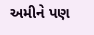અમીને પણ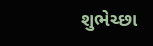શુભેચ્છા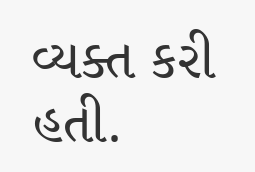વ્યક્ત કરી હતી.